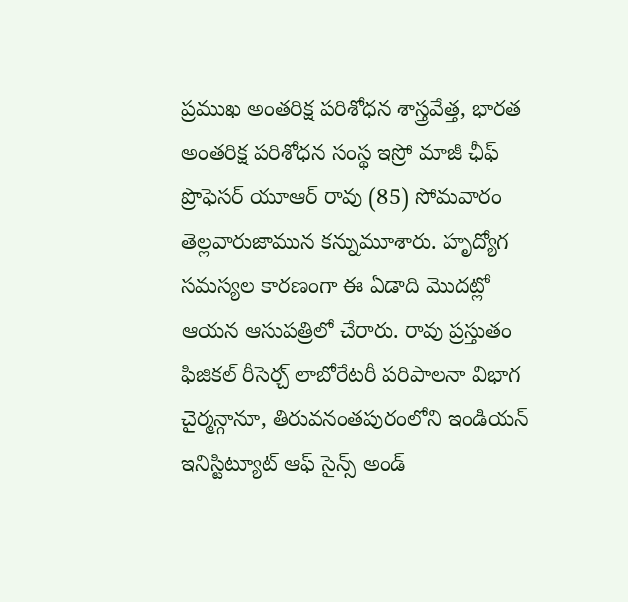ప్రముఖ అంతరిక్ష పరిశోధన శాస్త్రవేత్త, భారత అంతరిక్ష పరిశోధన సంస్థ ఇస్రో మాజీ ఛీఫ్ ప్రొఫెసర్ యూఆర్ రావు (85) సోమవారం తెల్లవారుజామున కన్నుమూశారు. హృద్యోగ సమస్యల కారణంగా ఈ ఏడాది మొదట్లో ఆయన ఆసుపత్రిలో చేరారు. రావు ప్రస్తుతం ఫిజికల్ రీసెర్చ్ లాబోరేటరీ పరిపాలనా విభాగ చైర్మన్గానూ, తిరువనంతపురంలోని ఇండియన్ ఇనిస్టిట్యూట్ ఆఫ్ సైన్స్ అండ్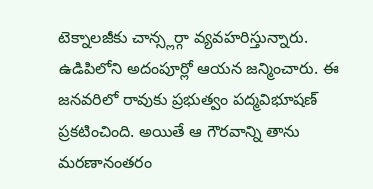టెక్నాలజీకు చాన్స్లర్గా వ్యవహరిస్తున్నారు.
ఉడిపిలోని అదంపూర్లో ఆయన జన్మించారు. ఈ జనవరిలో రావుకు ప్రభుత్వం పద్మవిభూషణ్ ప్రకటించింది. అయితే ఆ గౌరవాన్ని తాను మరణానంతరం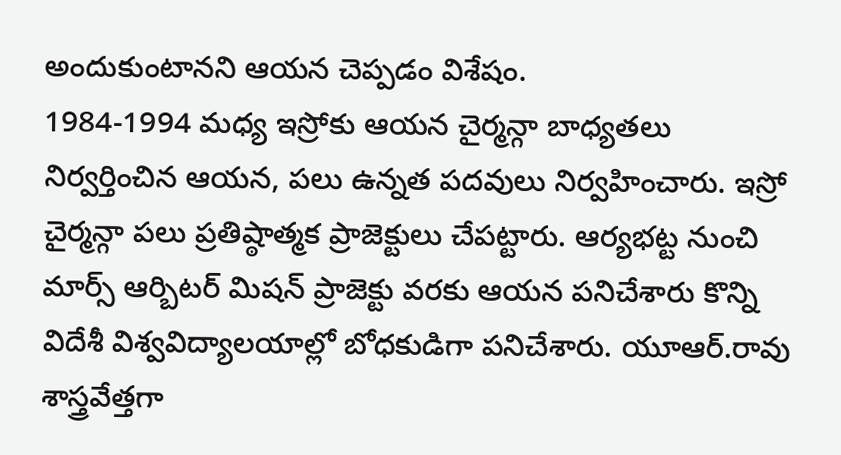అందుకుంటానని ఆయన చెప్పడం విశేషం.
1984-1994 మధ్య ఇస్రోకు ఆయన చైర్మన్గా బాధ్యతలు నిర్వర్తించిన ఆయన, పలు ఉన్నత పదవులు నిర్వహించారు. ఇస్రో చైర్మన్గా పలు ప్రతిష్ఠాత్మక ప్రాజెక్టులు చేపట్టారు. ఆర్యభట్ట నుంచి మార్స్ ఆర్బిటర్ మిషన్ ప్రాజెక్టు వరకు ఆయన పనిచేశారు కొన్ని విదేశీ విశ్వవిద్యాలయాల్లో బోధకుడిగా పనిచేశారు. యూఆర్.రావు శాస్త్రవేత్తగా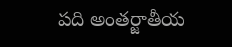పది అంతర్జాతీయ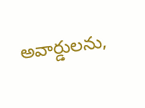అవార్డులను,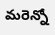మరెన్నో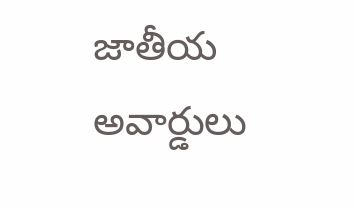జాతీయ అవార్డులు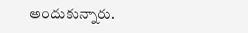అందుకున్నారు.